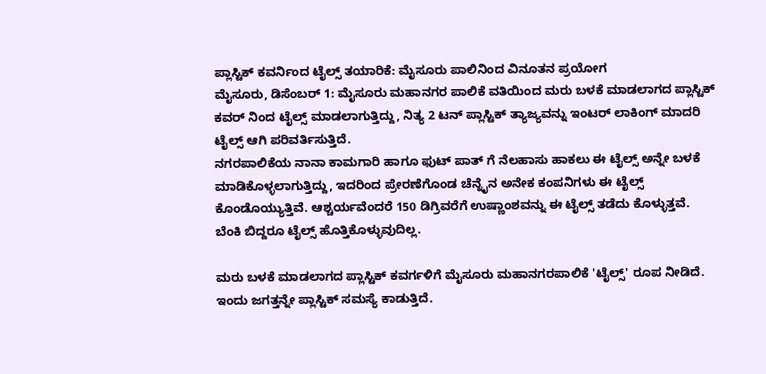ಪ್ಲಾಸ್ಟಿಕ್ ಕವರ್ನಿಂದ ಟೈಲ್ಸ್ ತಯಾರಿಕೆ: ಮೈಸೂರು ಪಾಲಿನಿಂದ ವಿನೂತನ ಪ್ರಯೋಗ
ಮೈಸೂರು, ಡಿಸೆಂಬರ್ 1: ಮೈಸೂರು ಮಹಾನಗರ ಪಾಲಿಕೆ ವತಿಯಿಂದ ಮರು ಬಳಕೆ ಮಾಡಲಾಗದ ಪ್ಲಾಸ್ಟಿಕ್ ಕವರ್ ನಿಂದ ಟೈಲ್ಸ್ ಮಾಡಲಾಗುತ್ತಿದ್ದು, ನಿತ್ಯ 2 ಟನ್ ಪ್ಲಾಸ್ಟಿಕ್ ತ್ಯಾಜ್ಯವನ್ನು ಇಂಟರ್ ಲಾಕಿಂಗ್ ಮಾದರಿ ಟೈಲ್ಸ್ ಆಗಿ ಪರಿವರ್ತಿಸುತ್ತಿದೆ.
ನಗರಪಾಲಿಕೆಯ ನಾನಾ ಕಾಮಗಾರಿ ಹಾಗೂ ಫುಟ್ ಪಾತ್ ಗೆ ನೆಲಹಾಸು ಹಾಕಲು ಈ ಟೈಲ್ಸ್ ಅನ್ನೇ ಬಳಕೆ ಮಾಡಿಕೊಳ್ಳಲಾಗುತ್ತಿದ್ದು, ಇದರಿಂದ ಪ್ರೇರಣೆಗೊಂಡ ಚೆನ್ನೈನ ಅನೇಕ ಕಂಪನಿಗಳು ಈ ಟೈಲ್ಸ್ ಕೊಂಡೊಯ್ಯುತ್ತಿವೆ. ಆಶ್ಚರ್ಯವೆಂದರೆ 150 ಡಿಗ್ರಿವರೆಗೆ ಉಷ್ಣಾಂಶವನ್ನು ಈ ಟೈಲ್ಸ್ ತಡೆದು ಕೊಳ್ಳುತ್ತವೆ. ಬೆಂಕಿ ಬಿದ್ದರೂ ಟೈಲ್ಸ್ ಹೊತ್ತಿಕೊಳ್ಳುವುದಿಲ್ಲ.

ಮರು ಬಳಕೆ ಮಾಡಲಾಗದ ಪ್ಲಾಸ್ಟಿಕ್ ಕವರ್ಗಳಿಗೆ ಮೈಸೂರು ಮಹಾನಗರಪಾಲಿಕೆ 'ಟೈಲ್ಸ್' ರೂಪ ನೀಡಿದೆ. ಇಂದು ಜಗತ್ತನ್ನೇ ಪ್ಲಾಸ್ಟಿಕ್ ಸಮಸ್ಯೆ ಕಾಡುತ್ತಿದೆ.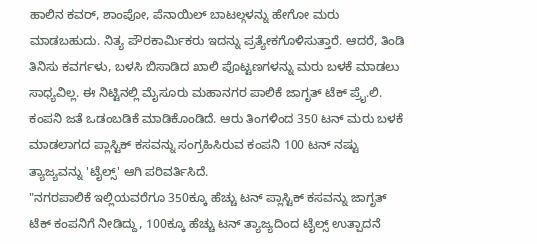ಹಾಲಿನ ಕವರ್, ಶಾಂಪೋ, ಪೆನಾಯಿಲ್ ಬಾಟಲ್ಗಳನ್ನು ಹೇಗೋ ಮರು ಮಾಡಬಹುದು. ನಿತ್ಯ ಪೌರಕಾರ್ಮಿಕರು ಇದನ್ನು ಪ್ರತ್ಯೇಕಗೊಳಿಸುತ್ತಾರೆ. ಆದರೆ, ತಿಂಡಿ ತಿನಿಸು ಕವರ್ಗಳು, ಬಳಸಿ ಬಿಸಾಡಿದ ಖಾಲಿ ಪೊಟ್ಟಣಗಳನ್ನು ಮರು ಬಳಕೆ ಮಾಡಲು ಸಾಧ್ಯವಿಲ್ಲ. ಈ ನಿಟ್ಟಿನಲ್ಲಿ ಮೈಸೂರು ಮಹಾನಗರ ಪಾಲಿಕೆ ಜಾಗೃತ್ ಟೆಕ್ ಪ್ರೈ.ಲಿ. ಕಂಪನಿ ಜತೆ ಒಡಂಬಡಿಕೆ ಮಾಡಿಕೊಂಡಿದೆ. ಆರು ತಿಂಗಳಿಂದ 350 ಟನ್ ಮರು ಬಳಕೆ ಮಾಡಲಾಗದ ಪ್ಲಾಸ್ಟಿಕ್ ಕಸವನ್ನು ಸಂಗ್ರಹಿಸಿರುವ ಕಂಪನಿ 100 ಟನ್ ನಷ್ಟು ತ್ಯಾಜ್ಯವನ್ನು 'ಟೈಲ್ಸ್' ಆಗಿ ಪರಿವರ್ತಿಸಿದೆ.
"ನಗರಪಾಲಿಕೆ ಇಲ್ಲಿಯವರೆಗೂ 350ಕ್ಕೂ ಹೆಚ್ಚು ಟನ್ ಪ್ಲಾಸ್ಟಿಕ್ ಕಸವನ್ನು ಜಾಗೃತ್ ಟೆಕ್ ಕಂಪನಿಗೆ ನೀಡಿದ್ದು, 100ಕ್ಕೂ ಹೆಚ್ಚು ಟನ್ ತ್ಯಾಜ್ಯದಿಂದ ಟೈಲ್ಸ್ ಉತ್ಪಾದನೆ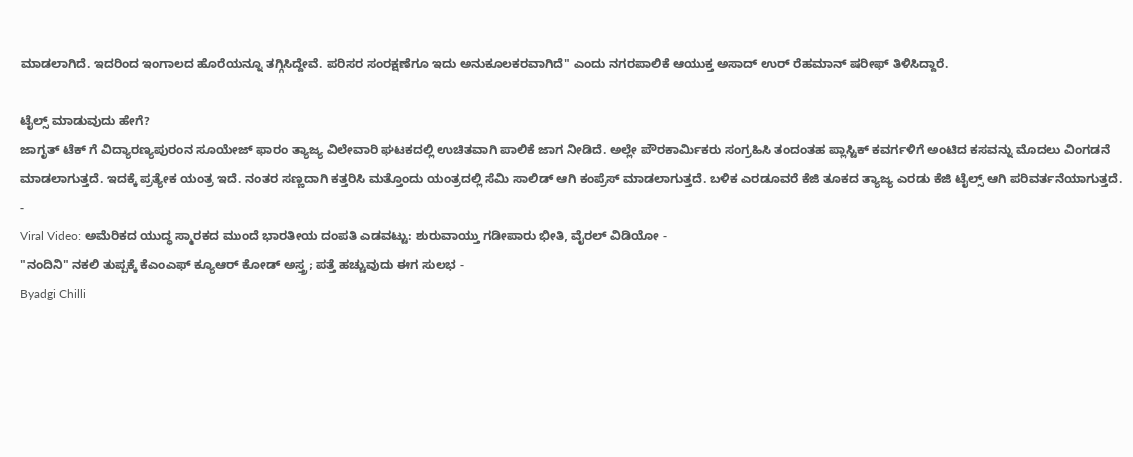ಮಾಡಲಾಗಿದೆ. ಇದರಿಂದ ಇಂಗಾಲದ ಹೊರೆಯನ್ನೂ ತಗ್ಗಿಸಿದ್ದೇವೆ. ಪರಿಸರ ಸಂರಕ್ಷಣೆಗೂ ಇದು ಅನುಕೂಲಕರವಾಗಿದೆ" ಎಂದು ನಗರಪಾಲಿಕೆ ಆಯುಕ್ತ ಅಸಾದ್ ಉರ್ ರೆಹಮಾನ್ ಷರೀಫ್ ತಿಳಿಸಿದ್ದಾರೆ.

ಟೈಲ್ಸ್ ಮಾಡುವುದು ಹೇಗೆ?
ಜಾಗೃತ್ ಟೆಕ್ ಗೆ ವಿದ್ಯಾರಣ್ಯಪುರಂನ ಸೂಯೇಜ್ ಫಾರಂ ತ್ಯಾಜ್ಯ ವಿಲೇವಾರಿ ಘಟಕದಲ್ಲಿ ಉಚಿತವಾಗಿ ಪಾಲಿಕೆ ಜಾಗ ನೀಡಿದೆ. ಅಲ್ಲೇ ಪೌರಕಾರ್ಮಿಕರು ಸಂಗ್ರಹಿಸಿ ತಂದಂತಹ ಪ್ಲಾಸ್ಟಿಕ್ ಕವರ್ಗಳಿಗೆ ಅಂಟಿದ ಕಸವನ್ನು ಮೊದಲು ವಿಂಗಡನೆ ಮಾಡಲಾಗುತ್ತದೆ. ಇದಕ್ಕೆ ಪ್ರತ್ಯೇಕ ಯಂತ್ರ ಇದೆ. ನಂತರ ಸಣ್ಣದಾಗಿ ಕತ್ತರಿಸಿ ಮತ್ತೊಂದು ಯಂತ್ರದಲ್ಲಿ ಸೆಮಿ ಸಾಲಿಡ್ ಆಗಿ ಕಂಪ್ರೆಸ್ ಮಾಡಲಾಗುತ್ತದೆ. ಬಳಿಕ ಎರಡೂವರೆ ಕೆಜಿ ತೂಕದ ತ್ಯಾಜ್ಯ ಎರಡು ಕೆಜಿ ಟೈಲ್ಸ್ ಆಗಿ ಪರಿವರ್ತನೆಯಾಗುತ್ತದೆ.
-
Viral Video: ಅಮೆರಿಕದ ಯುದ್ಧ ಸ್ಮಾರಕದ ಮುಂದೆ ಭಾರತೀಯ ದಂಪತಿ ಎಡವಟ್ಟು: ಶುರುವಾಯ್ತು ಗಡೀಪಾರು ಭೀತಿ, ವೈರಲ್ ವಿಡಿಯೋ -
"ನಂದಿನಿ" ನಕಲಿ ತುಪ್ಪಕ್ಕೆ ಕೆಎಂಎಫ್ ಕ್ಯೂಆರ್ ಕೋಡ್ ಅಸ್ತ್ರ; ಪತ್ತೆ ಹಚ್ಚುವುದು ಈಗ ಸುಲಭ -
Byadgi Chilli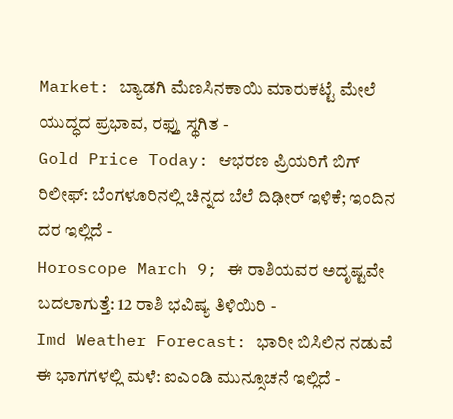Market: ಬ್ಯಾಡಗಿ ಮೆಣಸಿನಕಾಯಿ ಮಾರುಕಟ್ಟೆ ಮೇಲೆ ಯುದ್ಧದ ಪ್ರಭಾವ, ರಫ್ತು ಸ್ಥಗಿತ -
Gold Price Today: ಆಭರಣ ಪ್ರಿಯರಿಗೆ ಬಿಗ್ ರಿಲೀಫ್: ಬೆಂಗಳೂರಿನಲ್ಲಿ ಚಿನ್ನದ ಬೆಲೆ ದಿಢೀರ್ ಇಳಿಕೆ; ಇಂದಿನ ದರ ಇಲ್ಲಿದೆ -
Horoscope March 9; ಈ ರಾಶಿಯವರ ಅದೃಷ್ಟವೇ ಬದಲಾಗುತ್ತೆ: 12 ರಾಶಿ ಭವಿಷ್ಯ ತಿಳಿಯಿರಿ -
Imd Weather Forecast: ಭಾರೀ ಬಿಸಿಲಿನ ನಡುವೆ ಈ ಭಾಗಗಳಲ್ಲಿ ಮಳೆ: ಐಎಂಡಿ ಮುನ್ಸೂಚನೆ ಇಲ್ಲಿದೆ -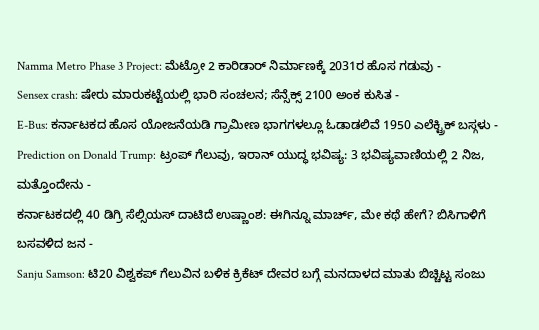Namma Metro Phase 3 Project: ಮೆಟ್ರೋ 2 ಕಾರಿಡಾರ್ ನಿರ್ಮಾಣಕ್ಕೆ 2031ರ ಹೊಸ ಗಡುವು -
Sensex crash: ಷೇರು ಮಾರುಕಟ್ಟೆಯಲ್ಲಿ ಭಾರಿ ಸಂಚಲನ; ಸೆನ್ಸೆಕ್ಸ್ 2100 ಅಂಕ ಕುಸಿತ -
E-Bus: ಕರ್ನಾಟಕದ ಹೊಸ ಯೋಜನೆಯಡಿ ಗ್ರಾಮೀಣ ಭಾಗಗಳಲ್ಲೂ ಓಡಾಡಲಿವೆ 1950 ಎಲೆಕ್ಟ್ರಿಕ್ ಬಸ್ಗಳು -
Prediction on Donald Trump: ಟ್ರಂಪ್ ಗೆಲುವು, ಇರಾನ್ ಯುದ್ಧ ಭವಿಷ್ಯ: 3 ಭವಿಷ್ಯವಾಣಿಯಲ್ಲಿ 2 ನಿಜ, ಮತ್ತೊಂದೇನು -
ಕರ್ನಾಟಕದಲ್ಲಿ 40 ಡಿಗ್ರಿ ಸೆಲ್ಸಿಯಸ್ ದಾಟಿದೆ ಉಷ್ಣಾಂಶ: ಈಗಿನ್ನೂ ಮಾರ್ಚ್, ಮೇ ಕಥೆ ಹೇಗೆ? ಬಿಸಿಗಾಳಿಗೆ ಬಸವಳಿದ ಜನ -
Sanju Samson: ಟಿ20 ವಿಶ್ವಕಪ್ ಗೆಲುವಿನ ಬಳಿಕ ಕ್ರಿಕೆಟ್ ದೇವರ ಬಗ್ಗೆ ಮನದಾಳದ ಮಾತು ಬಿಚ್ಚಿಟ್ಟ ಸಂಜು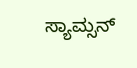ಸ್ಯಾಮ್ಸನ್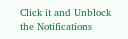Click it and Unblock the Notifications